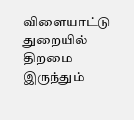விளையாட்டு துறையில் திறமை இருந்தும்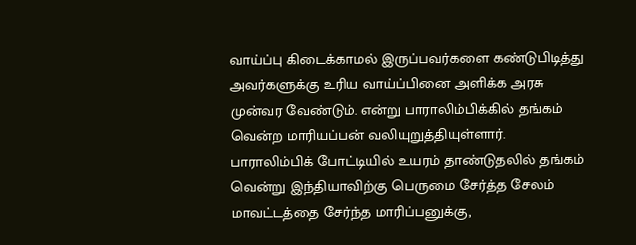வாய்ப்பு கிடைக்காமல் இருப்பவர்களை கண்டுபிடித்து அவர்களுக்கு உரிய வாய்ப்பினை அளிக்க அரசு முன்வர வேண்டும். என்று பாராலிம்பிக்கில் தங்கம் வென்ற மாரியப்பன் வலியுறுத்தியுள்ளார்.
பாராலிம்பிக் போட்டியில் உயரம் தாண்டுதலில் தங்கம் வென்று இந்தியாவிற்கு பெருமை சேர்த்த சேலம் மாவட்டத்தை சேர்ந்த மாரிப்பனுக்கு,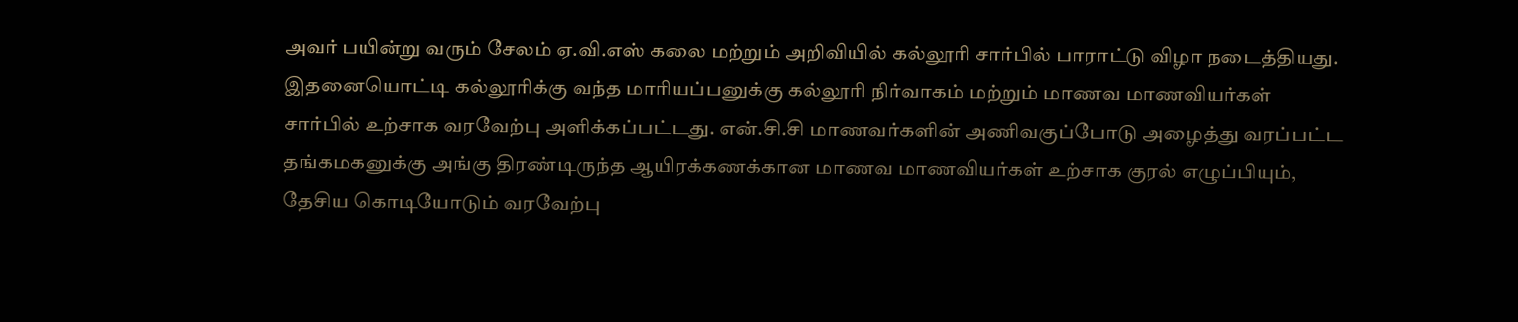அவர் பயின்று வரும் சேலம் ஏ.வி.எஸ் கலை மற்றும் அறிவியில் கல்லூரி சார்பில் பாராட்டு விழா நடைத்தியது.
இதனையொட்டி கல்லூரிக்கு வந்த மாரியப்பனுக்கு கல்லூரி நிர்வாகம் மற்றும் மாணவ மாணவியர்கள் சார்பில் உற்சாக வரவேற்பு அளிக்கப்பட்டது. என்.சி.சி மாணவர்களின் அணிவகுப்போடு அழைத்து வரப்பட்ட தங்கமகனுக்கு அங்கு திரண்டிருந்த ஆயிரக்கணக்கான மாணவ மாணவியர்கள் உற்சாக குரல் எழுப்பியும், தேசிய கொடியோடும் வரவேற்பு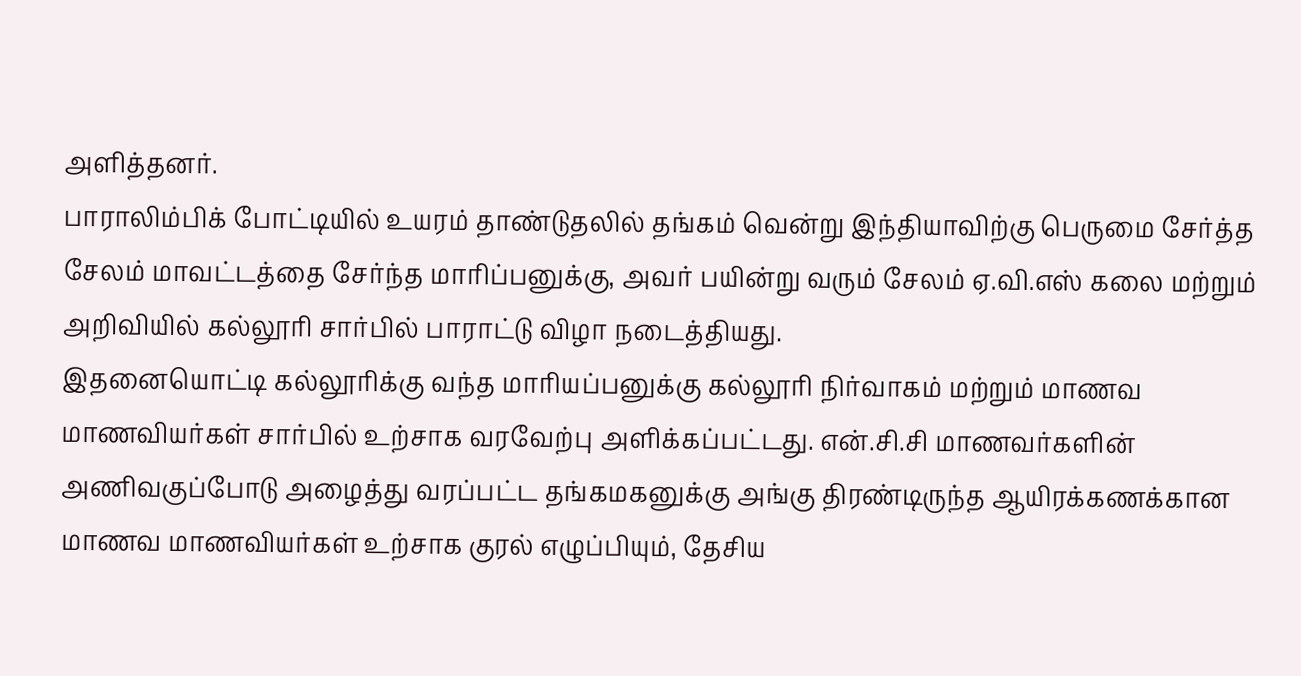அளித்தனர்.
பாராலிம்பிக் போட்டியில் உயரம் தாண்டுதலில் தங்கம் வென்று இந்தியாவிற்கு பெருமை சேர்த்த சேலம் மாவட்டத்தை சேர்ந்த மாரிப்பனுக்கு, அவர் பயின்று வரும் சேலம் ஏ.வி.எஸ் கலை மற்றும் அறிவியில் கல்லூரி சார்பில் பாராட்டு விழா நடைத்தியது.
இதனையொட்டி கல்லூரிக்கு வந்த மாரியப்பனுக்கு கல்லூரி நிர்வாகம் மற்றும் மாணவ மாணவியர்கள் சார்பில் உற்சாக வரவேற்பு அளிக்கப்பட்டது. என்.சி.சி மாணவர்களின் அணிவகுப்போடு அழைத்து வரப்பட்ட தங்கமகனுக்கு அங்கு திரண்டிருந்த ஆயிரக்கணக்கான மாணவ மாணவியர்கள் உற்சாக குரல் எழுப்பியும், தேசிய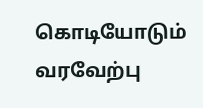கொடியோடும் வரவேற்பு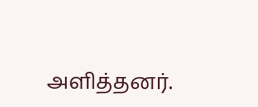அளித்தனர்.